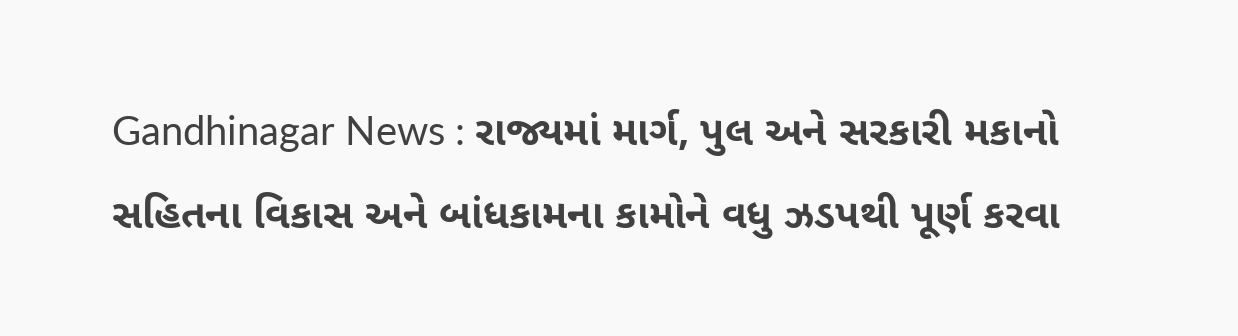Gandhinagar News : રાજ્યમાં માર્ગ, પુલ અને સરકારી મકાનો સહિતના વિકાસ અને બાંધકામના કામોને વધુ ઝડપથી પૂર્ણ કરવા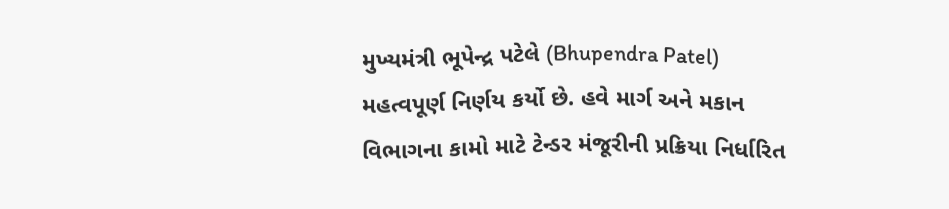મુખ્યમંત્રી ભૂપેન્દ્ર પટેલે (Bhupendra Patel) મહત્વપૂર્ણ નિર્ણય કર્યો છે. હવે માર્ગ અને મકાન વિભાગના કામો માટે ટેન્ડર મંજૂરીની પ્રક્રિયા નિર્ધારિત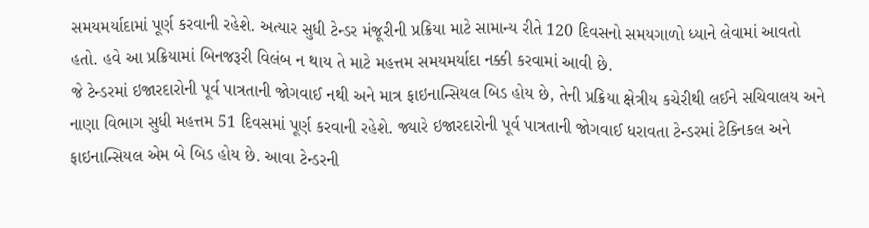સમયમર્યાદામાં પૂર્ણ કરવાની રહેશે. અત્યાર સુધી ટેન્ડર મંજૂરીની પ્રક્રિયા માટે સામાન્ય રીતે 120 દિવસનો સમયગાળો ધ્યાને લેવામાં આવતો હતો. હવે આ પ્રક્રિયામાં બિનજરૂરી વિલંબ ન થાય તે માટે મહત્તમ સમયમર્યાદા નક્કી કરવામાં આવી છે.
જે ટેન્ડરમાં ઇજારદારોની પૂર્વ પાત્રતાની જોગવાઈ નથી અને માત્ર ફાઇનાન્સિયલ બિડ હોય છે, તેની પ્રક્રિયા ક્ષેત્રીય કચેરીથી લઈને સચિવાલય અને નાણા વિભાગ સુધી મહત્તમ 51 દિવસમાં પૂર્ણ કરવાની રહેશે. જ્યારે ઇજારદારોની પૂર્વ પાત્રતાની જોગવાઈ ધરાવતા ટેન્ડરમાં ટેક્નિકલ અને ફાઇનાન્સિયલ એમ બે બિડ હોય છે. આવા ટેન્ડરની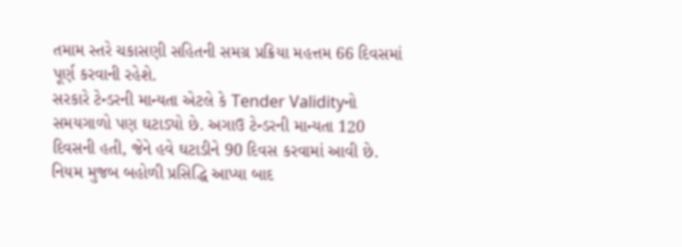તમામ સ્તરે ચકાસણી સહિતની સમગ્ર પ્રક્રિયા મહત્તમ 66 દિવસમાં પૂર્ણ કરવાની રહેશે.
સરકારે ટેન્ડરની માન્યતા એટલે કે Tender Validityનો સમયગાળો પણ ઘટાડ્યો છે. અગાઉ ટેન્ડરની માન્યતા 120 દિવસની હતી, જેને હવે ઘટાડીને 90 દિવસ કરવામાં આવી છે.
નિયમ મુજબ બહોળી પ્રસિદ્ધિ આપ્યા બાદ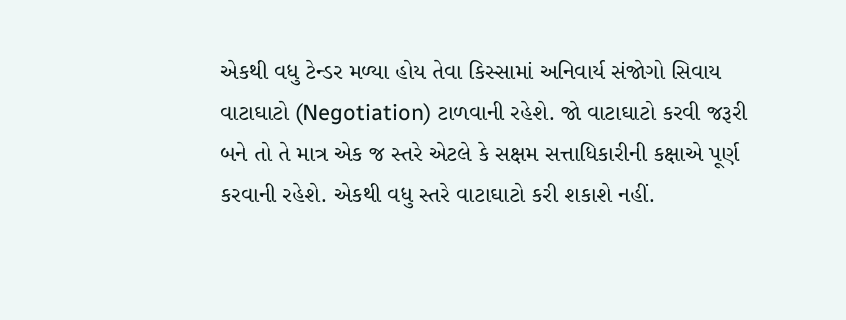એકથી વધુ ટેન્ડર મળ્યા હોય તેવા કિસ્સામાં અનિવાર્ય સંજોગો સિવાય વાટાઘાટો (Negotiation) ટાળવાની રહેશે. જો વાટાઘાટો કરવી જરૂરી બને તો તે માત્ર એક જ સ્તરે એટલે કે સક્ષમ સત્તાધિકારીની કક્ષાએ પૂર્ણ કરવાની રહેશે. એકથી વધુ સ્તરે વાટાઘાટો કરી શકાશે નહીં.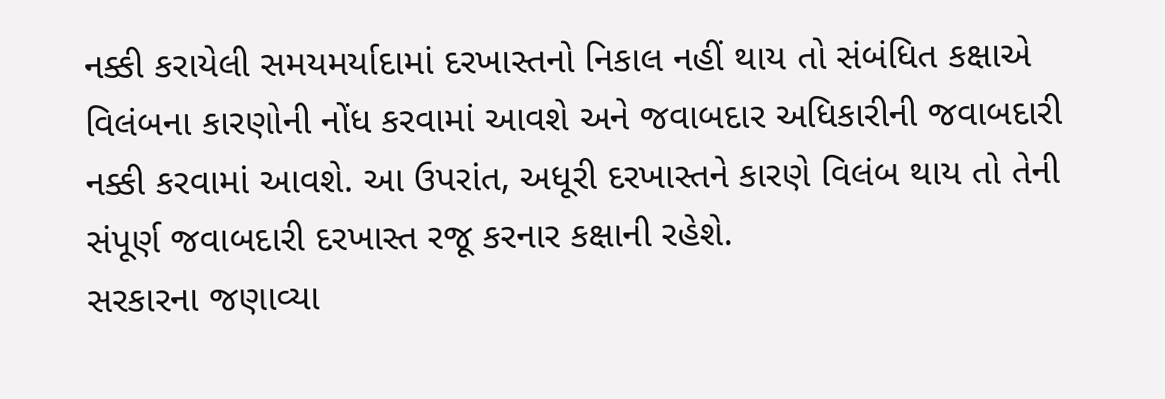નક્કી કરાયેલી સમયમર્યાદામાં દરખાસ્તનો નિકાલ નહીં થાય તો સંબંધિત કક્ષાએ વિલંબના કારણોની નોંધ કરવામાં આવશે અને જવાબદાર અધિકારીની જવાબદારી નક્કી કરવામાં આવશે. આ ઉપરાંત, અધૂરી દરખાસ્તને કારણે વિલંબ થાય તો તેની સંપૂર્ણ જવાબદારી દરખાસ્ત રજૂ કરનાર કક્ષાની રહેશે.
સરકારના જણાવ્યા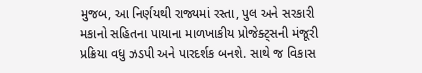મુજબ, આ નિર્ણયથી રાજ્યમાં રસ્તા, પુલ અને સરકારી મકાનો સહિતના પાયાના માળખાકીય પ્રોજેક્ટ્સની મંજૂરી પ્રક્રિયા વધુ ઝડપી અને પારદર્શક બનશે. સાથે જ વિકાસ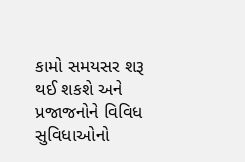કામો સમયસર શરૂ થઈ શકશે અને પ્રજાજનોને વિવિધ સુવિધાઓનો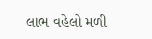લાભ વહેલો મળી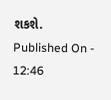શકશે.
Published On - 12:46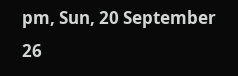pm, Sun, 20 September 26